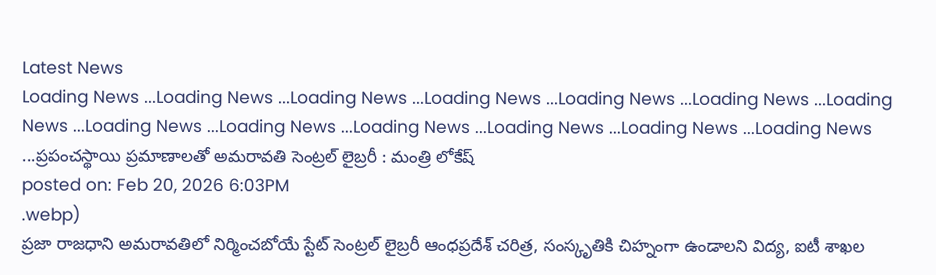Latest News
Loading News ...Loading News ...Loading News ...Loading News ...Loading News ...Loading News ...Loading News ...Loading News ...Loading News ...Loading News ...Loading News ...Loading News ...Loading News ...ప్రపంచస్థాయి ప్రమాణాలతో అమరావతి సెంట్రల్ లైబ్రరీ : మంత్రి లోకేష్
posted on: Feb 20, 2026 6:03PM
.webp)
ప్రజా రాజధాని అమరావతిలో నిర్మించబోయే స్టేట్ సెంట్రల్ లైబ్రరీ ఆంధప్రదేశ్ చరిత్ర, సంస్కృతికి చిహ్నంగా ఉండాలని విద్య, ఐటీ శాఖల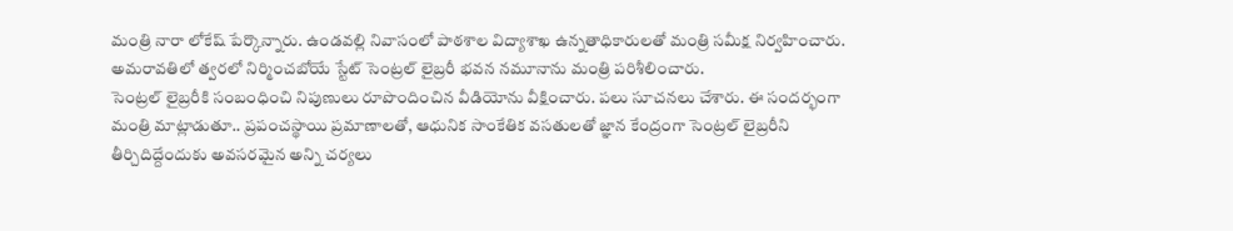మంత్రి నారా లోకేష్ పేర్కొన్నారు. ఉండవల్లి నివాసంలో పాఠశాల విద్యాశాఖ ఉన్నతాధికారులతో మంత్రి సమీక్ష నిర్వహించారు. అమరావతిలో త్వరలో నిర్మించబోయే స్టేట్ సెంట్రల్ లైబ్రరీ భవన నమూనాను మంత్రి పరిశీలించారు.
సెంట్రల్ లైబ్రరీకి సంబంధించి నిపుణులు రూపొందించిన వీడియోను వీక్షించారు. పలు సూచనలు చేశారు. ఈ సందర్భంగా మంత్రి మాట్లాడుతూ.. ప్రపంచస్థాయి ప్రమాణాలతో, ఆధునిక సాంకేతిక వసతులతో జ్ఞాన కేంద్రంగా సెంట్రల్ లైబ్రరీని తీర్చిదిద్దేందుకు అవసరమైన అన్ని చర్యలు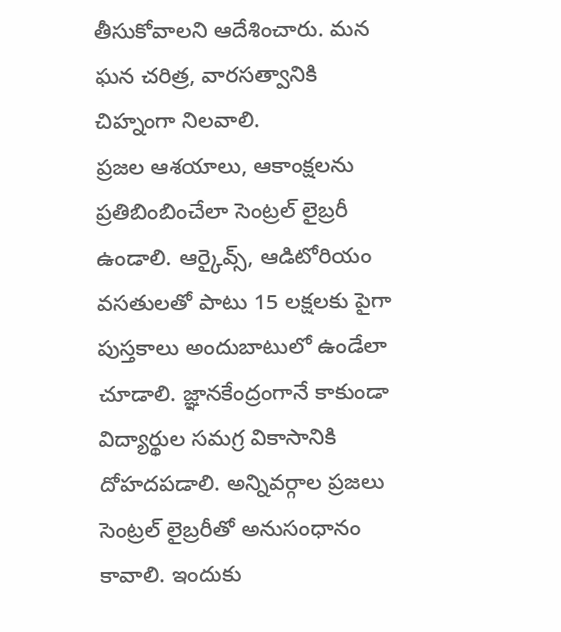తీసుకోవాలని ఆదేశించారు. మన ఘన చరిత్ర, వారసత్వానికి చిహ్నంగా నిలవాలి.
ప్రజల ఆశయాలు, ఆకాంక్షలను ప్రతిబింబించేలా సెంట్రల్ లైబ్రరీ ఉండాలి. ఆర్కైవ్స్, ఆడిటోరియం వసతులతో పాటు 15 లక్షలకు పైగా పుస్తకాలు అందుబాటులో ఉండేలా చూడాలి. జ్ఞానకేంద్రంగానే కాకుండా విద్యార్థుల సమగ్ర వికాసానికి దోహదపడాలి. అన్నివర్గాల ప్రజలు సెంట్రల్ లైబ్రరీతో అనుసంధానం కావాలి. ఇందుకు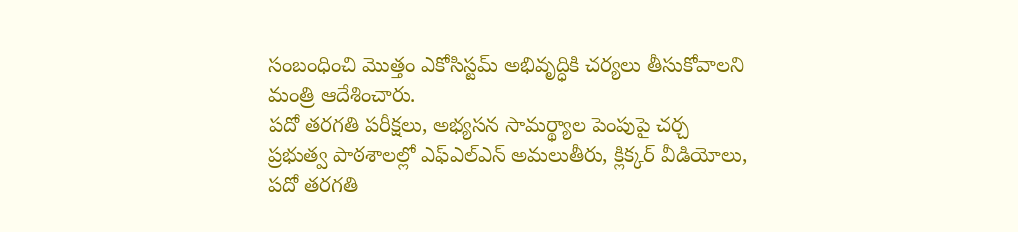సంబంధించి మొత్తం ఎకోసిస్టమ్ అభివృద్ధికి చర్యలు తీసుకోవాలని మంత్రి ఆదేశించారు.
పదో తరగతి పరీక్షలు, అభ్యసన సామర్థ్యాల పెంపుపై చర్చ
ప్రభుత్వ పాఠశాలల్లో ఎఫ్ఎల్ఎన్ అమలుతీరు, క్లిక్కర్ వీడియోలు, పదో తరగతి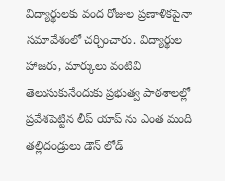విద్యార్థులకు వంద రోజుల ప్రణాళికపైనా సమావేశంలో చర్చించారు. విద్యార్థుల హాజరు, మార్కులు వంటివి తెలుసుకునేందుకు ప్రభుత్వ పాఠశాలల్లో ప్రవేశపెట్టిన లీప్ యాప్ ను ఎంత మంది తల్లిదండ్రులు డౌన్ లోడ్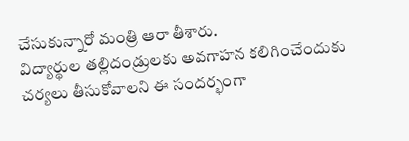చేసుకున్నారో మంత్రి ఆరా తీశారు.
విద్యార్థుల తల్లిదండ్రులకు అవగాహన కలిగించేందుకు చర్యలు తీసుకోవాలని ఈ సందర్భంగా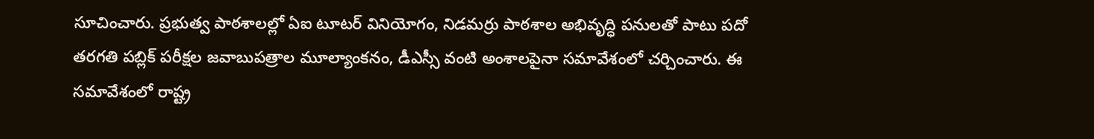సూచించారు. ప్రభుత్వ పాఠశాలల్లో ఏఐ టూటర్ వినియోగం, నిడమర్రు పాఠశాల అభివృద్ధి పనులతో పాటు పదో తరగతి పబ్లిక్ పరీక్షల జవాబుపత్రాల మూల్యాంకనం, డీఎస్సీ వంటి అంశాలపైనా సమావేశంలో చర్చించారు. ఈ సమావేశంలో రాష్ట్ర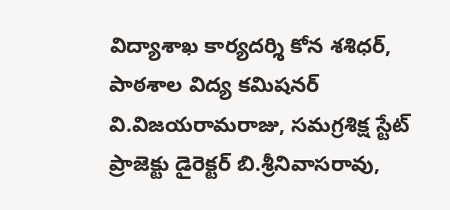విద్యాశాఖ కార్యదర్శి కోన శశిధర్, పాఠశాల విద్య కమిషనర్ వి.విజయరామరాజు, సమగ్రశిక్ష స్టేట్ ప్రాజెక్టు డైరెక్టర్ బి.శ్రీనివాసరావు,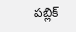పబ్లిక్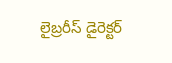లైబ్రరీస్ డైరెక్టర్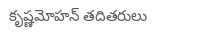కృష్ణమోహన్ తదితరులు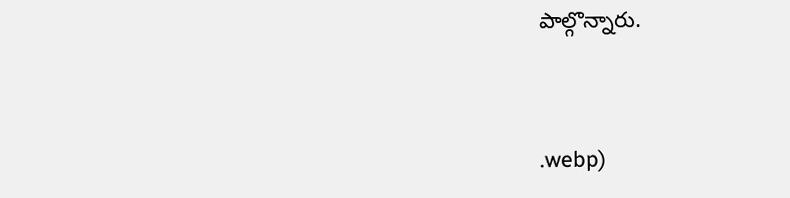పాల్గొన్నారు.



.webp)